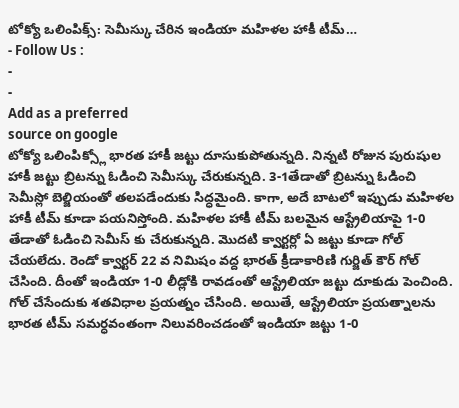టోక్యో ఒలింపిక్స్: సెమీస్కు చేరిన ఇండియా మహిళల హాకీ టీమ్…
- Follow Us :
-
-
Add as a preferred
source on google
టోక్యో ఒలింపిక్స్లో భారత హాకీ జట్టు దూసుకుపోతున్నది. నిన్నటి రోజున పురుషుల హాకీ జట్టు బ్రిటన్ను ఓడించి సెమీస్కు చేరుకున్నది. 3-1తేడాతో బ్రిటన్ను ఓడించి సెమీస్లో బెల్జియంతో తలపడేందుకు సిద్ధమైంది. కాగా, అదే బాటలో ఇప్పుడు మహిళల హాకీ టీమ్ కూడా పయనిస్తోంది. మహిళల హాకీ టీమ్ బలమైన ఆస్ట్రేలియాపై 1-0 తేడాతో ఓడించి సెమీస్ కు చేరుకున్నది. మొదటి క్వార్టర్లో ఏ జట్టు కూడా గోల్ చేయలేదు. రెండో క్వార్టర్ 22 వ నిమిషం వద్ద భారత్ క్రీడాకారిణి గుర్జిత్ కౌర్ గోల్ చేసింది. దీంతో ఇండియా 1-0 లీడ్లోకి రావడంతో ఆస్ట్రేలియా జట్టు దూకుడు పెంచింది. గోల్ చేసేందుకు శతవిధాల ప్రయత్నం చేసింది. అయితే, ఆస్ట్రేలియా ప్రయత్నాలను భారత టీమ్ సమర్ధవంతంగా నిలువరించడంతో ఇండియా జట్టు 1-0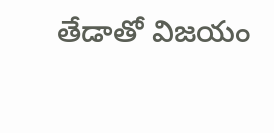తేడాతో విజయం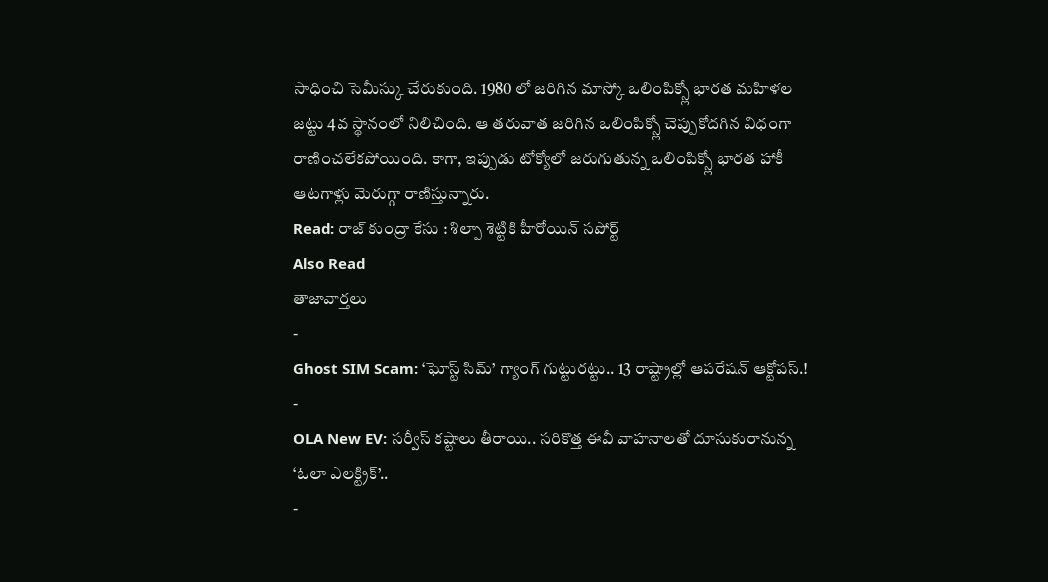సాధించి సెమీస్కు చేరుకుంది. 1980 లో జరిగిన మాస్కో ఒలింపిక్స్లో భారత మహిళల జట్టు 4వ స్థానంలో నిలిచింది. ఆ తరువాత జరిగిన ఒలింపిక్స్లో చెప్పుకోదగిన విధంగా రాణించలేకపోయింది. కాగా, ఇప్పుడు టోక్యోలో జరుగుతున్న ఒలింపిక్స్లో భారత హాకీ ఆటగాళ్లు మెరుగ్గా రాణిస్తున్నారు.
Read: రాజ్ కుంద్రా కేసు : శిల్పా శెట్టికి హీరోయిన్ సపోర్ట్
Also Read
తాజావార్తలు
-
Ghost SIM Scam: ‘ఘోస్ట్ సిమ్’ గ్యాంగ్ గుట్టురట్టు.. 13 రాష్ట్రాల్లో ఆపరేషన్ ఆక్టోపస్.!
-
OLA New EV: సర్వీస్ కష్టాలు తీరాయి.. సరికొత్త ఈవీ వాహనాలతో దూసుకురానున్న ‘ఓలా ఎలక్ట్రిక్’..
-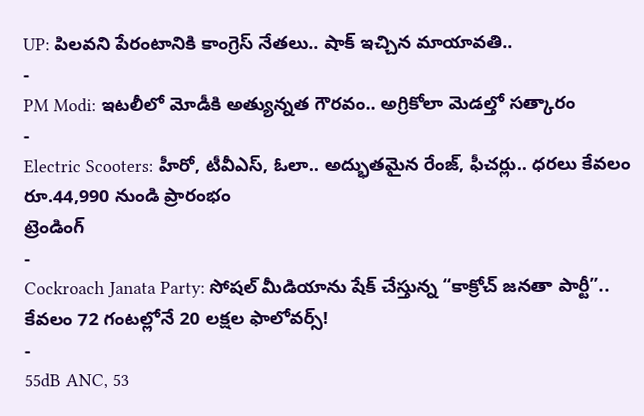UP: పిలవని పేరంటానికి కాంగ్రెస్ నేతలు.. షాక్ ఇచ్చిన మాయావతి..
-
PM Modi: ఇటలీలో మోడీకి అత్యున్నత గౌరవం.. అగ్రికోలా మెడల్తో సత్కారం
-
Electric Scooters: హీరో, టీవీఎస్, ఓలా.. అద్భుతమైన రేంజ్, ఫీచర్లు.. ధరలు కేవలం రూ.44,990 నుండి ప్రారంభం
ట్రెండింగ్
-
Cockroach Janata Party: సోషల్ మీడియాను షేక్ చేస్తున్న “కాక్రోచ్ జనతా పార్టీ”.. కేవలం 72 గంటల్లోనే 20 లక్షల ఫాలోవర్స్!
-
55dB ANC, 53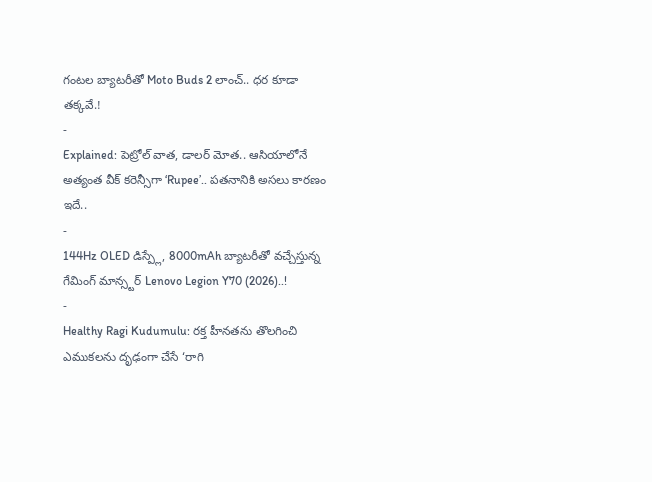గంటల బ్యాటరీతో Moto Buds 2 లాంచ్.. ధర కూడా తక్కవే.!
-
Explained: పెట్రోల్ వాత, డాలర్ మోత.. ఆసియాలోనే అత్యంత వీక్ కరెన్సీగా ‘Rupee’.. పతనానికి అసలు కారణం ఇదే..
-
144Hz OLED డిస్ప్లే, 8000mAh బ్యాటరీతో వచ్చేస్తున్న గేమింగ్ మాన్స్టర్ Lenovo Legion Y70 (2026)..!
-
Healthy Ragi Kudumulu: రక్త హీనతను తొలగించి ఎముకలను దృఢంగా చేసే ‘రాగి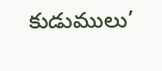కుడుములు’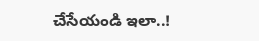చేసేయండి ఇలా..!